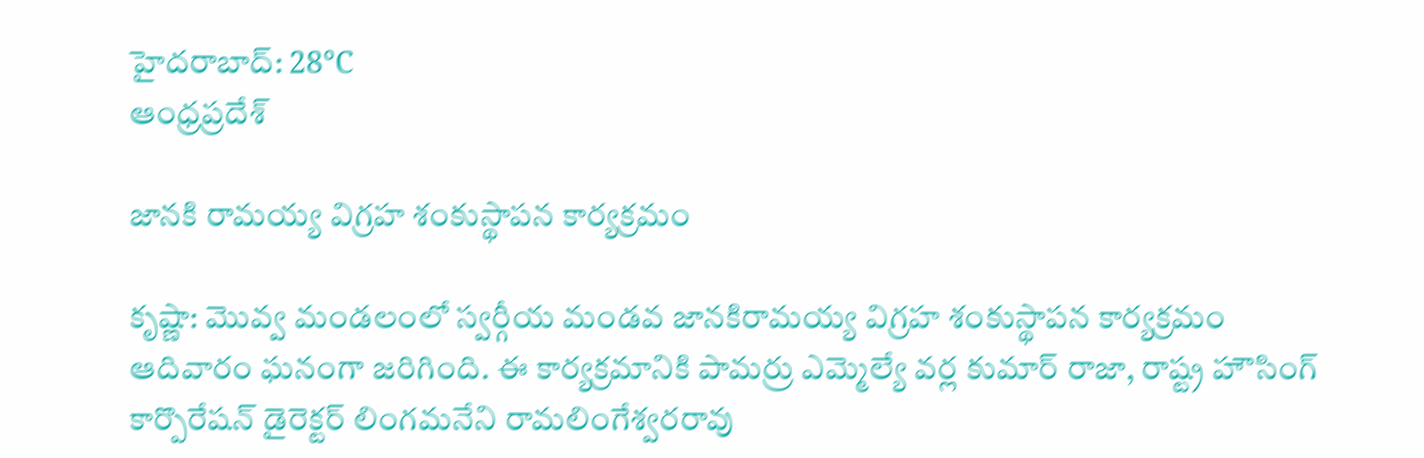హైదరాబాద్: 28°C
ఆంధ్రప్రదేశ్

జానకి రామయ్య విగ్రహ శంకుస్థాపన కార్యక్రమం

కృష్ణా: మొవ్వ మండలంలో స్వర్గీయ మండవ జానకిరామయ్య విగ్రహ శంకుస్థాపన కార్యక్రమం ఆదివారం ఘనంగా జరిగింది. ఈ కార్యక్రమానికి పామర్రు ఎమ్మెల్యే వర్ల కుమార్ రాజా, రాష్ట్ర హౌసింగ్ కార్పొరేషన్ డైరెక్టర్ లింగమనేని రామలింగేశ్వరరావు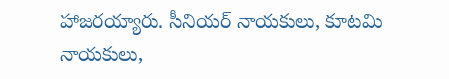హాజరయ్యారు. సీనియర్ నాయకులు, కూటమి నాయకులు,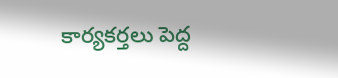కార్యకర్తలు పెద్ద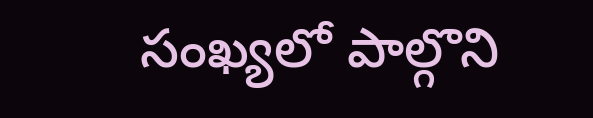సంఖ్యలో పాల్గొని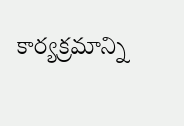కార్యక్రమాన్ని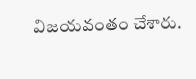విజయవంతం చేశారు.